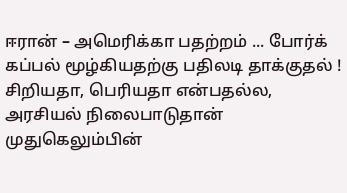ஈரான் – அமெரிக்கா பதற்றம் ... போர்க் கப்பல் மூழ்கியதற்கு பதிலடி தாக்குதல் !
சிறியதா, பெரியதா என்பதல்ல, அரசியல் நிலைபாடுதான் முதுகெலும்பின்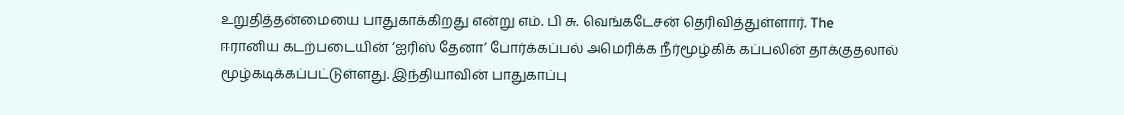உறுதித்தன்மையை பாதுகாக்கிறது என்று எம். பி சு. வெங்கடேசன் தெரிவித்துள்ளார். The
ஈரானிய கடற்படையின் ‘ஐரிஸ் தேனா’ போர்க்கப்பல் அமெரிக்க நீர்மூழ்கிக் கப்பலின் தாக்குதலால் மூழ்கடிக்கப்பட்டுள்ளது. இந்தியாவின் பாதுகாப்பு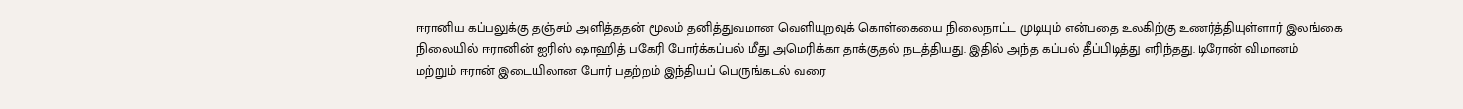ஈரானிய கப்பலுக்கு தஞ்சம் அளித்ததன் மூலம் தனித்துவமான வெளியுறவுக் கொள்கையை நிலைநாட்ட முடியும் என்பதை உலகிற்கு உணர்த்தியுள்ளார் இலங்கை
நிலையில் ஈரானின் ஐரிஸ் ஷாஹித் பகேரி போர்க்கப்பல் மீது அமெரிக்கா தாக்குதல் நடத்தியது. இதில் அந்த கப்பல் தீப்பிடித்து எரிந்தது. டிரோன் விமானம்
மற்றும் ஈரான் இடையிலான போர் பதற்றம் இந்தியப் பெருங்கடல் வரை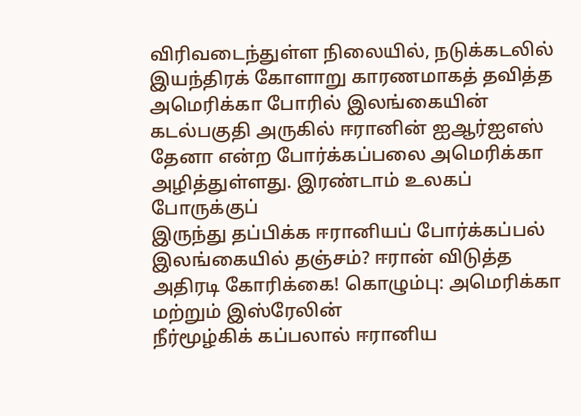விரிவடைந்துள்ள நிலையில், நடுக்கடலில் இயந்திரக் கோளாறு காரணமாகத் தவித்த
அமெரிக்கா போரில் இலங்கையின் கடல்பகுதி அருகில் ஈரானின் ஐஆர்ஐஎஸ் தேனா என்ற போர்க்கப்பலை அமெரிக்கா அழித்துள்ளது. இரண்டாம் உலகப் போருக்குப்
இருந்து தப்பிக்க ஈரானியப் போர்க்கப்பல் இலங்கையில் தஞ்சம்? ஈரான் விடுத்த அதிரடி கோரிக்கை! கொழும்பு: அமெரிக்கா மற்றும் இஸ்ரேலின்
நீர்மூழ்கிக் கப்பலால் ஈரானிய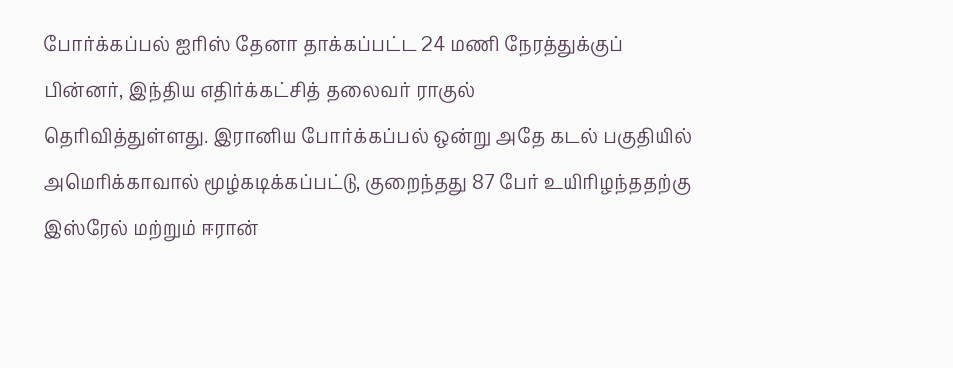போர்க்கப்பல் ஐரிஸ் தேனா தாக்கப்பட்ட 24 மணி நேரத்துக்குப் பின்னர், இந்திய எதிர்க்கட்சித் தலைவர் ராகுல்
தெரிவித்துள்ளது. இரானிய போர்க்கப்பல் ஒன்று அதே கடல் பகுதியில் அமெரிக்காவால் மூழ்கடிக்கப்பட்டு, குறைந்தது 87 பேர் உயிரிழந்ததற்கு
இஸ்ரேல் மற்றும் ஈரான்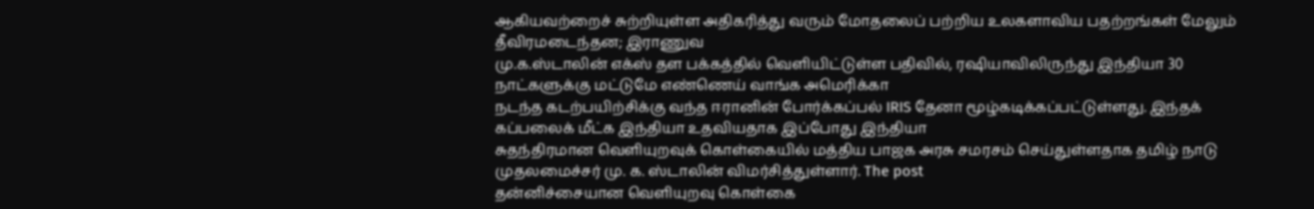ஆகியவற்றைச் சுற்றியுள்ள அதிகரித்து வரும் மோதலைப் பற்றிய உலகளாவிய பதற்றங்கள் மேலும் தீவிரமடைந்தன; இராணுவ
மு.க.ஸ்டாலின் எக்ஸ் தள பக்கத்தில் வெளியிட்டுள்ள பதிவில், ரஷியாவிலிருந்து இந்தியா 30 நாட்களுக்கு மட்டுமே எண்ணெய் வாங்க அமெரிக்கா
நடந்த கடற்பயிற்சிக்கு வந்த ஈரானின் போர்க்கப்பல் IRIS தேனா மூழ்கடிக்கப்பட்டுள்ளது. இந்தக் கப்பலைக் மீட்க இந்தியா உதவியதாக இப்போது இந்தியா
சுதந்திரமான வெளியுறவுக் கொள்கையில் மத்திய பாஜக அரசு சமரசம் செய்துள்ளதாக தமிழ் நாடு முதலமைச்சர் மு. க. ஸ்டாலின் விமர்சித்துள்ளார். The post
தன்னிச்சையான வெளியுறவு கொள்கை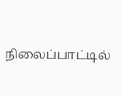நிலைப்பாட்டில்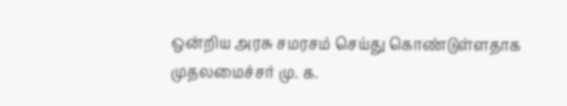ஒன்றிய அரசு சமரசம் செய்து கொண்டுள்ளதாக முதலமைச்சர் மு. க.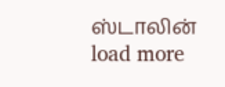ஸ்டாலின்
load more